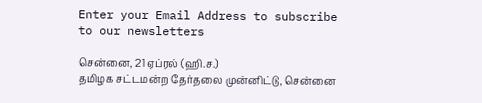Enter your Email Address to subscribe to our newsletters

சென்னை, 21 ஏப்ரல் (ஹி.ச.)
தமிழக சட்டமன்ற தேர்தலை முன்னிட்டு, சென்னை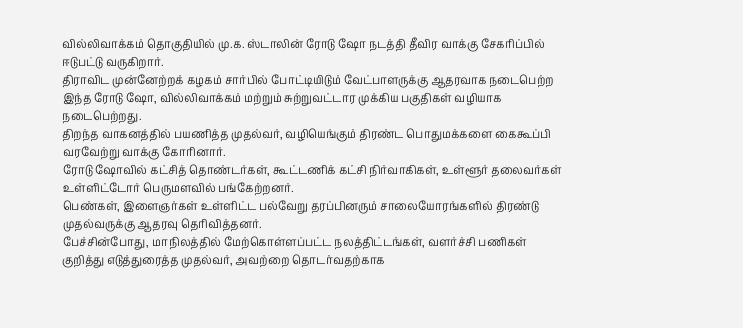வில்லிவாக்கம் தொகுதியில் மு.க. ஸ்டாலின் ரோடு ஷோ நடத்தி தீவிர வாக்கு சேகரிப்பில் ஈடுபட்டு வருகிறார்.
திராவிட முன்னேற்றக் கழகம் சார்பில் போட்டியிடும் வேட்பாளருக்கு ஆதரவாக நடைபெற்ற இந்த ரோடு ஷோ, வில்லிவாக்கம் மற்றும் சுற்றுவட்டார முக்கிய பகுதிகள் வழியாக நடைபெற்றது.
திறந்த வாகனத்தில் பயணித்த முதல்வர், வழியெங்கும் திரண்ட பொதுமக்களை கைகூப்பி வரவேற்று வாக்கு கோரினார்.
ரோடு ஷோவில் கட்சித் தொண்டர்கள், கூட்டணிக் கட்சி நிர்வாகிகள், உள்ளூர் தலைவர்கள் உள்ளிட்டோர் பெருமளவில் பங்கேற்றனர்.
பெண்கள், இளைஞர்கள் உள்ளிட்ட பல்வேறு தரப்பினரும் சாலையோரங்களில் திரண்டு முதல்வருக்கு ஆதரவு தெரிவித்தனர்.
பேச்சின்போது, மாநிலத்தில் மேற்கொள்ளப்பட்ட நலத்திட்டங்கள், வளர்ச்சி பணிகள் குறித்து எடுத்துரைத்த முதல்வர், அவற்றை தொடர்வதற்காக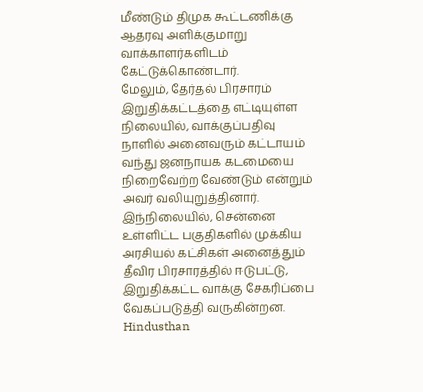மீண்டும் திமுக கூட்டணிக்கு ஆதரவு அளிக்குமாறு வாக்காளர்களிடம் கேட்டுக்கொண்டார்.
மேலும், தேர்தல் பிரசாரம் இறுதிக்கட்டத்தை எட்டியுள்ள நிலையில், வாக்குப்பதிவு நாளில் அனைவரும் கட்டாயம் வந்து ஜனநாயக கடமையை நிறைவேற்ற வேண்டும் என்றும் அவர் வலியுறுத்தினார்.
இந்நிலையில், சென்னை உள்ளிட்ட பகுதிகளில் முக்கிய அரசியல் கட்சிகள் அனைத்தும் தீவிர பிரசாரத்தில் ஈடுபட்டு, இறுதிக்கட்ட வாக்கு சேகரிப்பை வேகப்படுத்தி வருகின்றன.
Hindusthan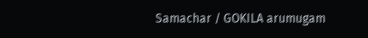Samachar / GOKILA arumugam